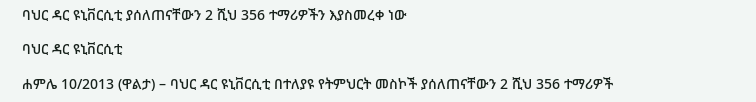ባህር ዳር ዩኒቨርሲቲ ያሰለጠናቸውን 2 ሺህ 356 ተማሪዎችን እያስመረቀ ነው

ባህር ዳር ዩኒቨርሲቲ

ሐምሌ 10/2013 (ዋልታ) – ባህር ዳር ዩኒቨርሲቲ በተለያዩ የትምህርት መስኮች ያሰለጠናቸውን 2 ሺህ 356 ተማሪዎች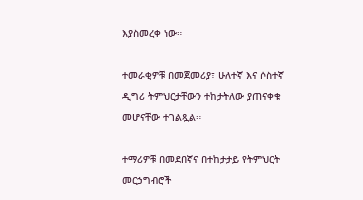እያስመረቀ ነው።

ተመራቂዎቹ በመጀመሪያ፣ ሁለተኛ እና ሶስተኛ ዲግሪ ትምህርታቸውን ተከታትለው ያጠናቀቁ መሆናቸው ተገልጿል።

ተማሪዎቹ በመደበኛና በተከታታይ የትምህርት መርኃግብሮች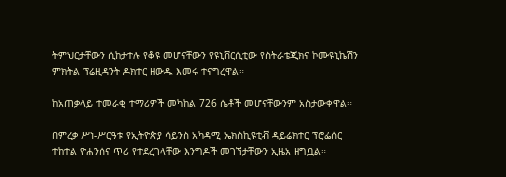ትምህርታቸውን ሲከታተሉ የቆዩ መሆናቸውን የዩኒቨርሲቲው የስትራቴጂክና ኮሙዩኒኬሽን ምክትል ፕሬዚዳንት ዶክተር ዘውዱ እመሩ ተናግረዋል።

ከአጠቃላይ ተመራቂ ተማሪዎች መካከል 726 ሴቶች መሆናቸውንም አስታውቀዋል።

በምረቃ ሥነ-ሥርዓቱ የኢትዮጵያ ሳይንስ አካዳሚ ኤክስኪዩቲቭ ዳይሬክተር ፕሮፌሰር ተከተል ዮሐንሰና ጥሪ የተደረገላቸው እንግዶች መገኘታቸውን ኢዜአ ዘግቧል።